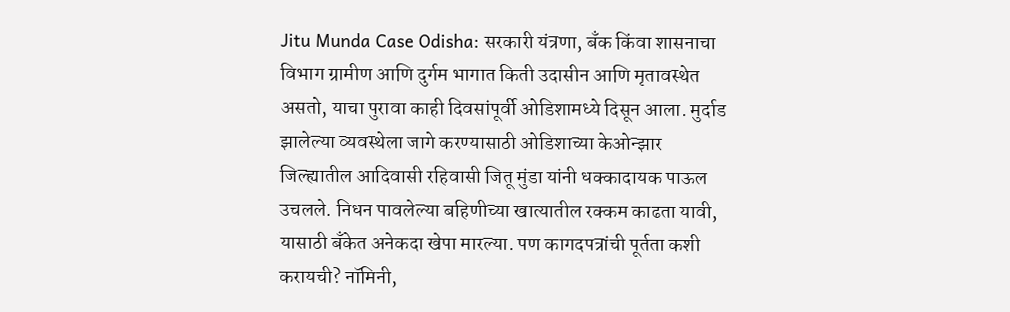Jitu Munda Case Odisha: सरकारी यंत्रणा, बँक किंवा शासनाचा विभाग ग्रामीण आणि दुर्गम भागात किती उदासीन आणि मृतावस्थेत असतो, याचा पुरावा काही दिवसांपूर्वी ओडिशामध्ये दिसून आला. मुर्दाड झालेल्या व्यवस्थेला जागे करण्यासाठी ओडिशाच्या केओन्झार जिल्ह्यातील आदिवासी रहिवासी जितू मुंडा यांनी धक्कादायक पाऊल उचलले. निधन पावलेल्या बहिणीच्या खात्यातील रक्कम काढता यावी, यासाठी बँकेत अनेकदा खेपा मारल्या. पण कागदपत्रांची पूर्तता कशी करायची? नॉमिनी,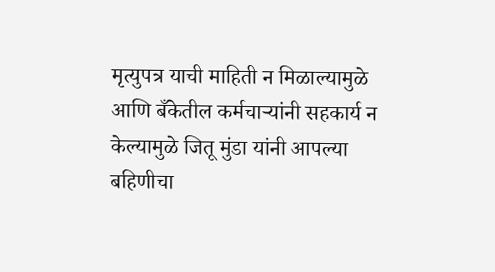मृत्युपत्र याची माहिती न मिळाल्यामुळे आणि बँकेतील कर्मचाऱ्यांनी सहकार्य न केल्यामुळे जितू मुंडा यांनी आपल्या बहिणीचा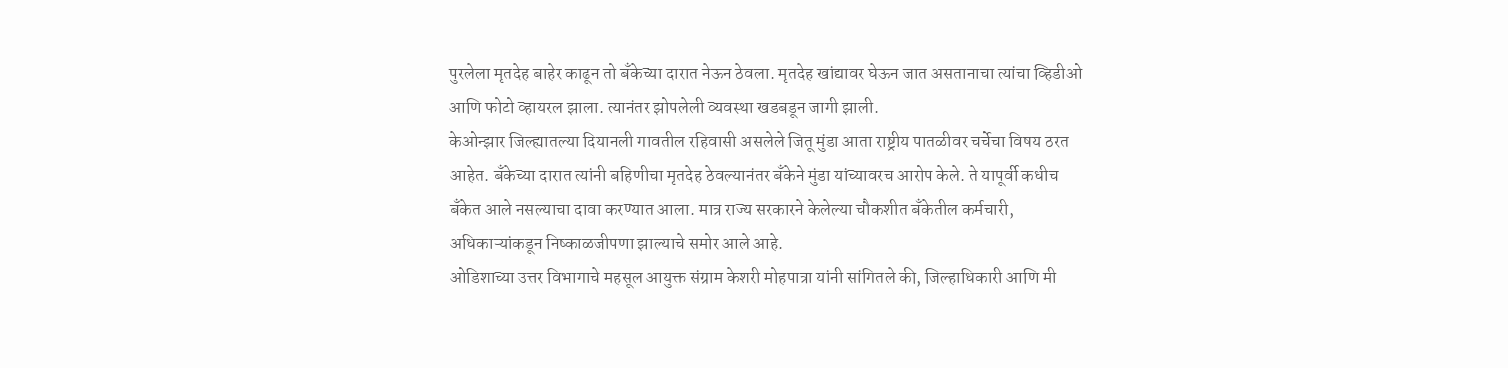पुरलेला मृतदेह बाहेर काढून तो बँकेच्या दारात नेऊन ठेवला. मृतदेह खांद्यावर घेऊन जात असतानाचा त्यांचा व्हिडीओ आणि फोटो व्हायरल झाला. त्यानंतर झोपलेली व्यवस्था खडबडून जागी झाली.
केओन्झार जिल्ह्यातल्या दियानली गावतील रहिवासी असलेले जितू मुंडा आता राष्ट्रीय पातळीवर चर्चेचा विषय ठरत आहेत. बँकेच्या दारात त्यांनी बहिणीचा मृतदेह ठेवल्यानंतर बँकेने मुंडा यांच्यावरच आरोप केले. ते यापूर्वी कधीच बँकेत आले नसल्याचा दावा करण्यात आला. मात्र राज्य सरकारने केलेल्या चौकशीत बँकेतील कर्मचारी, अधिकाऱ्यांकडून निष्काळजीपणा झाल्याचे समोर आले आहे.
ओडिशाच्या उत्तर विभागाचे महसूल आयुक्त संग्राम केशरी मोहपात्रा यांनी सांगितले की, जिल्हाधिकारी आणि मी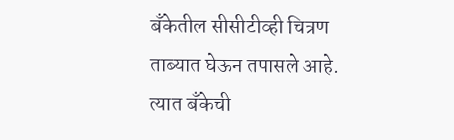बँकेतील सीसीटीव्ही चित्रण ताब्यात घेऊन तपासले आहे. त्यात बँकेची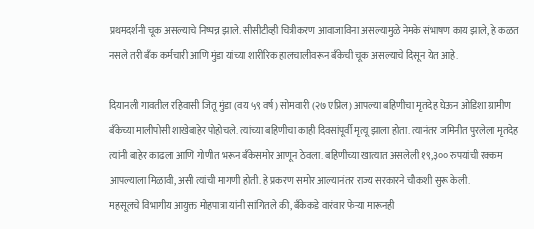प्रथमदर्शनी चूक असल्याचे निष्पन्न झाले. सीसीटीव्ही चित्रीकरण आवाजाविना असल्यामुळे नेमके संभाषण काय झाले, हे कळत नसले तरी बँक कर्मचारी आणि मुंडा यांच्या शारीरिक हालचालीवरून बँकेची चूक असल्याचे दिसून येत आहे.

दियानली गावतील रहिवासी जितू मुंडा (वय ५९ वर्ष) सोमवारी (२७ एप्रिल) आपल्या बहिणीचा मृतदेह घेऊन ओडिशा ग्रामीण बँकेच्या मालीपोसी शाखेबाहेर पोहोचले. त्यांच्या बहिणीचा काही दिवसांपूर्वी मृत्यू झाला होता. त्यानंतर जमिनीत पुरलेला मृतदेह त्यांनी बाहेर काढला आणि गोणीत भरून बँकेसमोर आणून ठेवला. बहिणीच्या खात्यात असलेली १९,३०० रुपयांची रक्कम आपल्याला मिळावी, असी त्यांची मागणी होती. हे प्रकरण समोर आल्यानंतर राज्य सरकारने चौकशी सुरू केली.
महसूलचे विभागीय आयुक्त मोहपात्रा यांनी सांगितले की, बँकेकडे वारंवार फेऱ्या मारूनही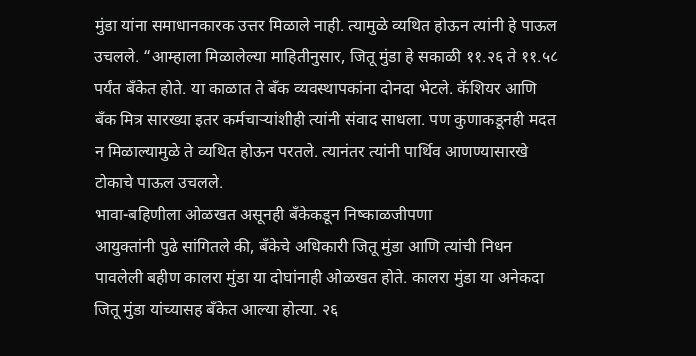मुंडा यांना समाधानकारक उत्तर मिळाले नाही. त्यामुळे व्यथित होऊन त्यांनी हे पाऊल उचलले. “आम्हाला मिळालेल्या माहितीनुसार, जितू मुंडा हे सकाळी ११.२६ ते ११.५८ पर्यंत बँकेत होते. या काळात ते बँक व्यवस्थापकांना दोनदा भेटले. कॅशियर आणि बँक मित्र सारख्या इतर कर्मचाऱ्यांशीही त्यांनी संवाद साधला. पण कुणाकडूनही मदत न मिळाल्यामुळे ते व्यथित होऊन परतले. त्यानंतर त्यांनी पार्थिव आणण्यासारखे टोकाचे पाऊल उचलले.
भावा-बहिणीला ओळखत असूनही बँकेकडून निष्काळजीपणा
आयुक्तांनी पुढे सांगितले की, बँकेचे अधिकारी जितू मुंडा आणि त्यांची निधन पावलेली बहीण कालरा मुंडा या दोघांनाही ओळखत होते. कालरा मुंडा या अनेकदा जितू मुंडा यांच्यासह बँकेत आल्या होत्या. २६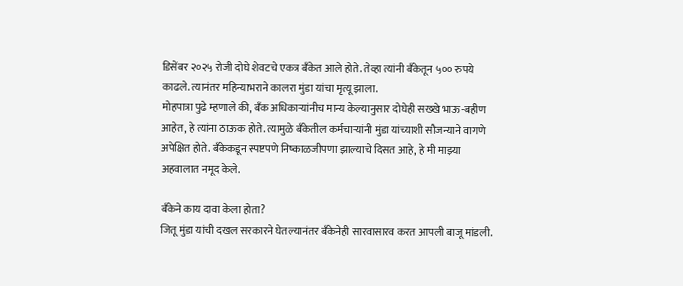डिसेंबर २०२५ रोजी दोघे शेवटचे एकत्र बँकेत आले होते. तेव्हा त्यांनी बँकेतून ५०० रुपये काढले. त्यानंतर महिन्याभराने कालरा मुंडा यांचा मृत्यू झाला.
मोहपात्रा पुढे म्हणाले की, बँक अधिकाऱ्यांनीच मान्य केल्यानुसार दोघेही सख्खे भाऊ-बहीण आहेत, हे त्यांना ठाऊक होते. त्यामुळे बँकेतील कर्मचाऱ्यांनी मुंडा यांच्याशी सौजन्याने वागणे अपेक्षित होते. बँकेकडून स्पष्टपणे निष्काळजीपणा झाल्याचे दिसत आहे, हे मी माझ्या अहवालात नमूद केले.

बँकेने काय दावा केला होता?
जितू मुंडा यांची दखल सरकारने घेतल्यानंतर बँकेनेही सारवासारव करत आपली बाजू मांडली.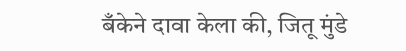बँकेने दावा केला की, जितू मुंडे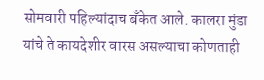सोमवारी पहिल्यांदाच बँकेत आले. कालरा मुंडा यांचे ते कायदेशीर वारस असल्याचा कोणताही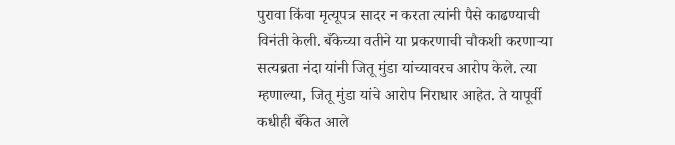पुरावा किंवा मृत्यूपत्र सादर न करता त्यांनी पैसे काढण्याची विनंती केली. बँकेच्या वतीने या प्रकरणाची चौकशी करणाऱ्या सत्यब्रता नंदा यांनी जितू मुंडा यांच्यावरच आरोप केले. त्या म्हणाल्या, जितू मुंडा यांचे आरोप निराधार आहेत. ते यापूर्वी कधीही बँकेत आले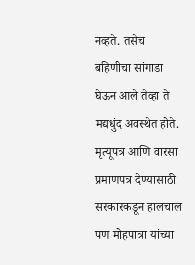नव्हते. तसेच बहिणीचा सांगाडा घेऊन आले तेव्हा ते मद्यधुंद अवस्थेत होते.
मृत्यूपत्र आणि वारसा प्रमाणपत्र देण्यासाठी सरकारकडून हालचाल
पण मोहपात्रा यांच्या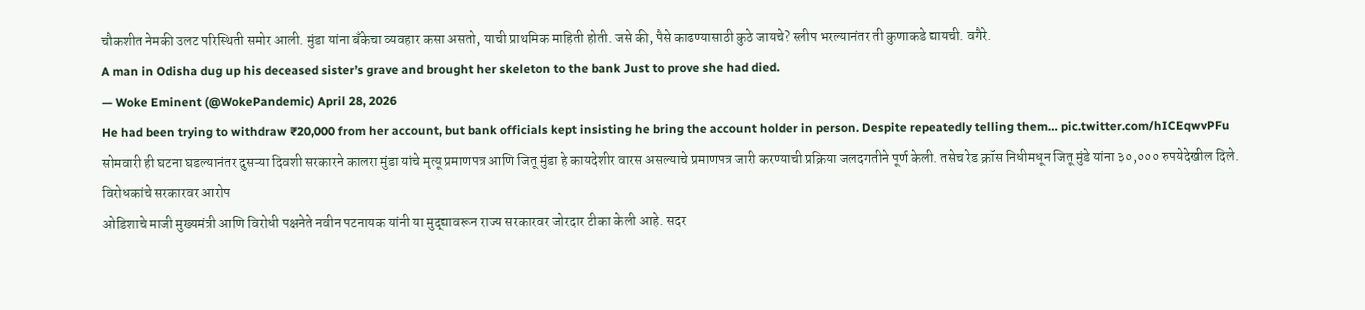चौकशीत नेमकी उलट परिस्थिती समोर आली. मुंडा यांना बँकेचा व्यवहार कसा असतो, याची प्राथमिक माहिती होती. जसे की, पैसे काढण्यासाठी कुठे जायचे? स्लीप भरल्यानंतर ती कुणाकडे द्यायची. वगैरे.
A man in Odisha dug up his deceased sister’s grave and brought her skeleton to the bank Just to prove she had died.
— Woke Eminent (@WokePandemic) April 28, 2026
He had been trying to withdraw ₹20,000 from her account, but bank officials kept insisting he bring the account holder in person. Despite repeatedly telling them… pic.twitter.com/hICEqwvPFu
सोमवारी ही घटना घडल्यानंतर दुसऱ्या दिवशी सरकारने कालरा मुंडा यांचे मृत्यू प्रमाणपत्र आणि जितू मुंडा हे कायदेशीर वारस असल्याचे प्रमाणपत्र जारी करण्याची प्रक्रिया जलदगतीने पूर्ण केली. तसेच रेड क्रॉस निधीमधून जितू मुंडे यांना ३०,००० रुपयेदेखील दिले.
विरोधकांचे सरकारवर आरोप
ओडिशाचे माजी मुख्यमंत्री आणि विरोधी पक्षनेते नवीन पटनायक यांनी या मुद्द्यावरून राज्य सरकारवर जोरदार टीका केली आहे. सदर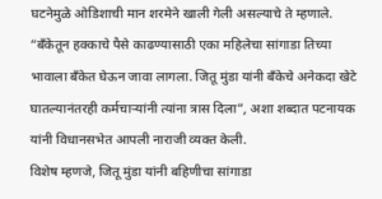घटनेमुळे ओडिशाची मान शरमेने खाली गेली असल्याचे ते म्हणाले. “बँकेतून हक्काचे पैसे काढण्यासाठी एका महिलेचा सांगाडा तिच्या भावाला बँकेत घेऊन जावा लागला. जितू मुंडा यांनी बँकेचे अनेकदा खेटे घातल्यानंतरही कर्मचाऱ्यांनी त्यांना त्रास दिला”, अशा शब्दात पटनायक यांनी विधानसभेत आपली नाराजी व्यक्त केली.
विशेष म्हणजे, जितू मुंडा यांनी बहिणीचा सांगाडा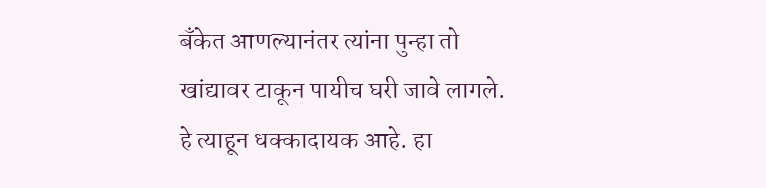बँकेत आणल्यानंतर त्यांना पुन्हा तो खांद्यावर टाकून पायीच घरी जावे लागले. हे त्याहून धक्कादायक आहे. हा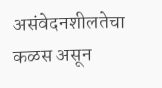असंवेदनशीलतेचा कळस असून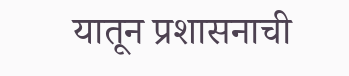यातून प्रशासनाची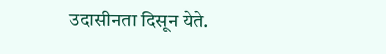उदासीनता दिसून येते.